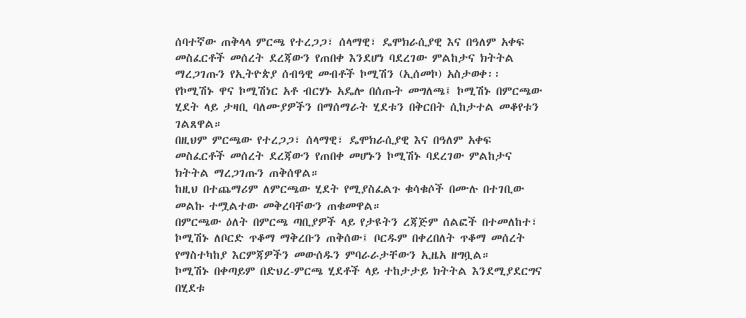ሰባተኛው ጠቅላላ ምርጫ የተረጋጋ፣ ሰላማዊ፣ ዴሞክራሲያዊ እና በዓለም አቀፍ መስፈርቶች መሰረት ደረጃውን የጠበቀ እንደሆነ ባደረገው ምልከታና ክትትል ማረጋገጡን የኢትዮጵያ ሰብዓዊ መብቶች ኮሚሽን (ኢሰመኮ) አስታወቀ፡፡
የኮሚሽኑ ዋና ኮሚሽነር አቶ ብርሃኑ አዴሎ በሰጡት መግለጫ፤ ኮሚሽኑ በምርጫው ሂደት ላይ ታዛቢ ባለሙያዎችን በማሰማራት ሂደቱን በቅርበት ሲከታተል መቆየቱን ገልጸዋል።
በዚህም ምርጫው የተረጋጋ፣ ሰላማዊ፣ ዴሞክራሲያዊ እና በዓለም አቀፍ መስፈርቶች መሰረት ደረጃውን የጠበቀ መሆኑን ኮሚሽኑ ባደረገው ምልከታና ክትትል ማረጋገጡን ጠቅሰዋል።
ከዚህ በተጨማሪም ለምርጫው ሂደት የሚያስፈልጉ ቁሳቁሶች በሙሉ በተገቢው መልኩ ተሟልተው መቅረባቸውን ጠቁመዋል።
በምርጫው ዕለት በምርጫ ጣቢያዎች ላይ የታዩትን ረጃጅም ሰልፎች በተመለከተ፣ ኮሚሽኑ ለቦርድ ጥቆማ ማቅረቡን ጠቅሰው፤ ቦርዱም በቀረበለት ጥቆማ መሰረት የማስተካከያ እርምጃዎችን መውሰዱን ምባራራታቸውን ኢዜአ ዘግቧል።
ኮሚሽኑ በቀጣይም በድህረ-ምርጫ ሂደቶች ላይ ተከታታይ ክትትል እንደሚያደርግና በሂደቱ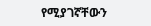የሚያገኛቸውን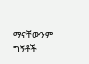ማናቸውንም ግኝቶች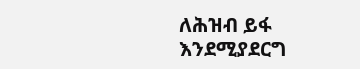ለሕዝብ ይፋ እንደሚያደርግ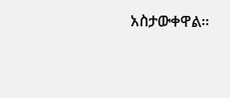አስታውቀዋል።